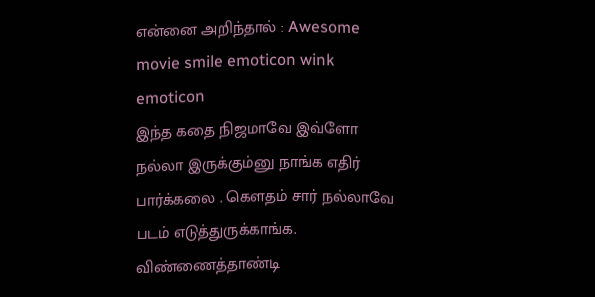என்னை அறிந்தால் : Awesome movie smile emoticon wink emoticon
இந்த கதை நிஜமாவே இவ்ளோ நல்லா இருக்கும்னு நாங்க எதிர் பார்க்கலை . கெளதம் சார் நல்லாவே படம் எடுத்துருக்காங்க. விண்ணைத்தாண்டி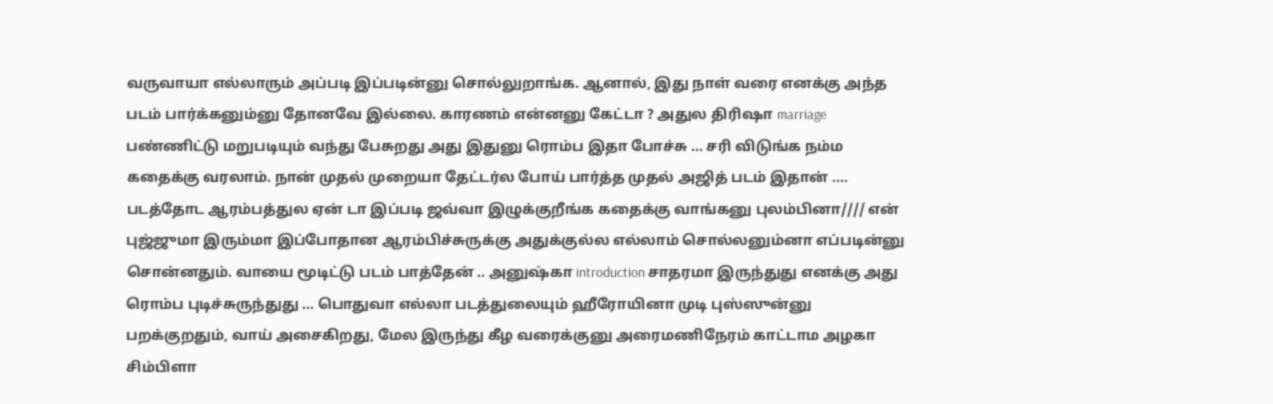வருவாயா எல்லாரும் அப்படி இப்படின்னு சொல்லுறாங்க. ஆனால், இது நாள் வரை எனக்கு அந்த படம் பார்க்கனும்னு தோனவே இல்லை. காரணம் என்னனு கேட்டா ? அதுல திரிஷா marriage பண்ணிட்டு மறுபடியும் வந்து பேசுறது அது இதுனு ரொம்ப இதா போச்சு ... சரி விடுங்க நம்ம கதைக்கு வரலாம். நான் முதல் முறையா தேட்டர்ல போய் பார்த்த முதல் அஜித் படம் இதான் .... படத்தோட ஆரம்பத்துல ஏன் டா இப்படி ஜவ்வா இழுக்குறீங்க கதைக்கு வாங்கனு புலம்பினா//// என் புஜ்ஜுமா இரும்மா இப்போதான ஆரம்பிச்சுருக்கு அதுக்குல்ல எல்லாம் சொல்லனும்னா எப்படின்னு சொன்னதும். வாயை மூடிட்டு படம் பாத்தேன் .. அனுஷ்கா introduction சாதரமா இருந்துது எனக்கு அது ரொம்ப புடிச்சுருந்துது ... பொதுவா எல்லா படத்துலையும் ஹீரோயினா முடி புஸ்ஸுன்னு பறக்குறதும், வாய் அசைகிறது, மேல இருந்து கீழ வரைக்குனு அரைமணிநேரம் காட்டாம அழகா சிம்பிளா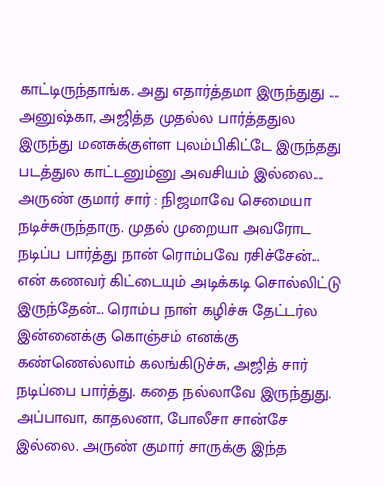காட்டிருந்தாங்க. அது எதார்த்தமா இருந்துது .... அனுஷ்கா, அஜித்த முதல்ல பார்த்ததுல இருந்து மனசுக்குள்ள புலம்பிகிட்டே இருந்தது படத்துல காட்டனும்னு அவசியம் இல்லை....
அருண் குமார் சார் : நிஜமாவே செமையா நடிச்சுருந்தாரு. முதல் முறையா அவரோட நடிப்ப பார்த்து நான் ரொம்பவே ரசிச்சேன்... என் கணவர் கிட்டையும் அடிக்கடி சொல்லிட்டு இருந்தேன்... ரொம்ப நாள் கழிச்சு தேட்டர்ல இன்னைக்கு கொஞ்சம் எனக்கு கண்ணெல்லாம் கலங்கிடுச்சு, அஜித் சார் நடிப்பை பார்த்து. கதை நல்லாவே இருந்துது. அப்பாவா, காதலனா, போலீசா சான்சே இல்லை. அருண் குமார் சாருக்கு இந்த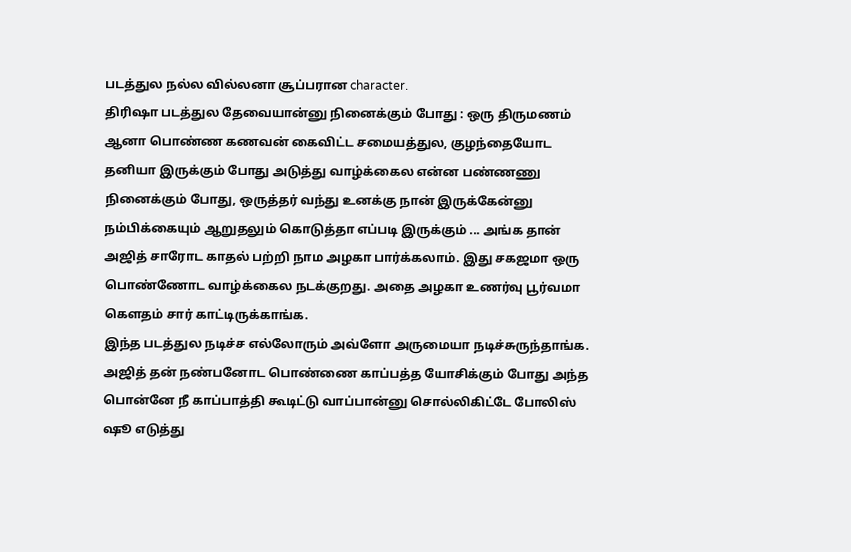படத்துல நல்ல வில்லனா சூப்பரான character.
திரிஷா படத்துல தேவையான்னு நினைக்கும் போது : ஒரு திருமணம் ஆனா பொண்ண கணவன் கைவிட்ட சமையத்துல, குழந்தையோட தனியா இருக்கும் போது அடுத்து வாழ்க்கைல என்ன பண்ணணு நினைக்கும் போது, ஒருத்தர் வந்து உனக்கு நான் இருக்கேன்னு நம்பிக்கையும் ஆறுதலும் கொடுத்தா எப்படி இருக்கும் ... அங்க தான் அஜித் சாரோட காதல் பற்றி நாம அழகா பார்க்கலாம். இது சகஜமா ஒரு பொண்ணோட வாழ்க்கைல நடக்குறது. அதை அழகா உணர்வு பூர்வமா கெளதம் சார் காட்டிருக்காங்க.
இந்த படத்துல நடிச்ச எல்லோரும் அவ்ளோ அருமையா நடிச்சுருந்தாங்க. அஜித் தன் நண்பனோட பொண்ணை காப்பத்த யோசிக்கும் போது அந்த பொன்னே நீ காப்பாத்தி கூடிட்டு வாப்பான்னு சொல்லிகிட்டே போலிஸ் ஷூ எடுத்து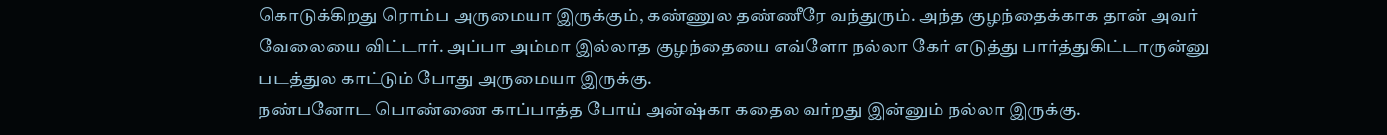கொடுக்கிறது ரொம்ப அருமையா இருக்கும், கண்ணுல தண்ணீரே வந்துரும். அந்த குழந்தைக்காக தான் அவர் வேலையை விட்டார். அப்பா அம்மா இல்லாத குழந்தையை எவ்ளோ நல்லா கேர் எடுத்து பார்த்துகிட்டாருன்னு படத்துல காட்டும் போது அருமையா இருக்கு.
நண்பனோட பொண்ணை காப்பாத்த போய் அன்ஷ்கா கதைல வர்றது இன்னும் நல்லா இருக்கு.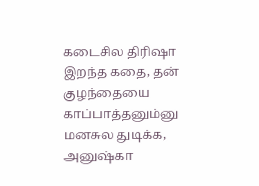கடைசில திரிஷா இறந்த கதை, தன் குழந்தையை காப்பாத்தனும்னு மனசுல துடிக்க, அனுஷ்கா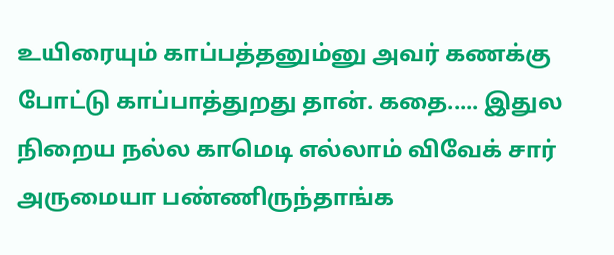உயிரையும் காப்பத்தனும்னு அவர் கணக்கு போட்டு காப்பாத்துறது தான். கதை..... இதுல நிறைய நல்ல காமெடி எல்லாம் விவேக் சார் அருமையா பண்ணிருந்தாங்க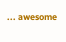... awesome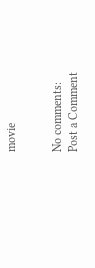movie


No comments:
Post a Comment